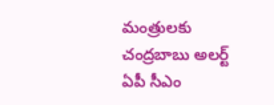మంత్రులకు చంద్రబాబు అలర్ట్
ఏపీ సీఎం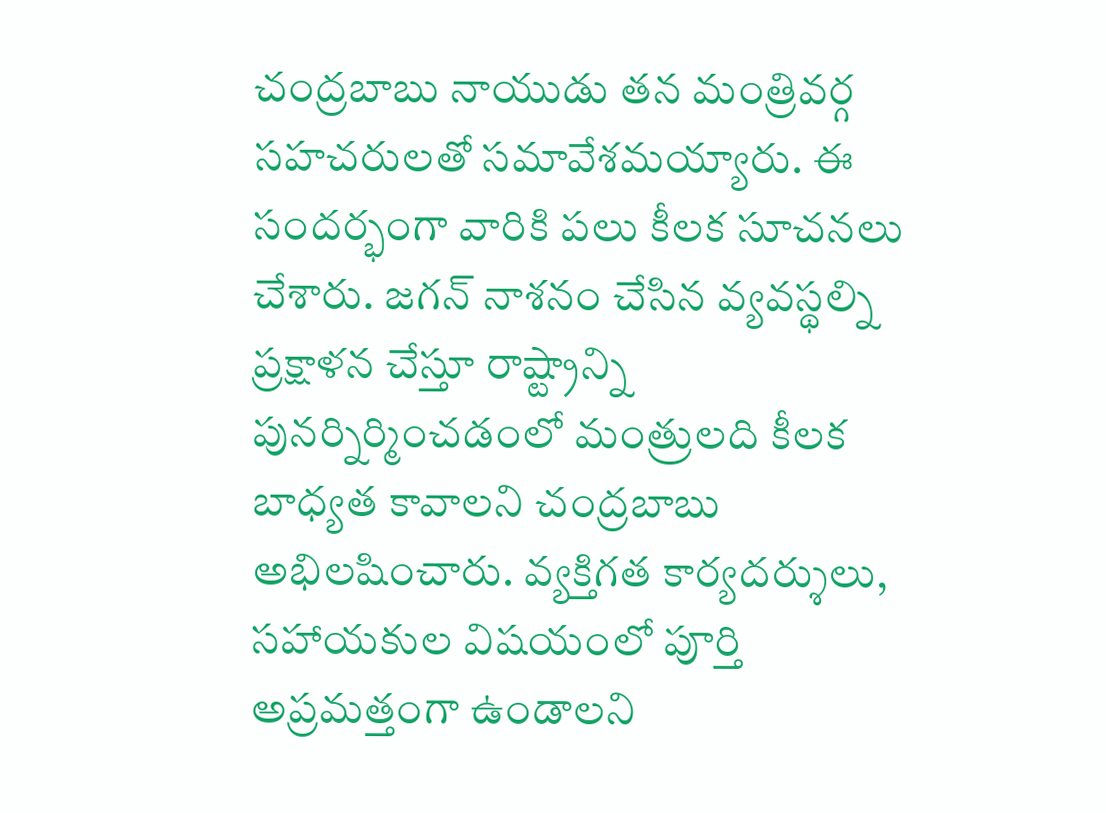చంద్రబాబు నాయుడు తన మంత్రివర్గ సహచరులతో సమావేశమయ్యారు. ఈ సందర్భంగా వారికి పలు కీలక సూచనలు చేశారు. జగన్ నాశనం చేసిన వ్యవస్థల్ని ప్రక్షాళన చేస్తూ రాష్ట్రాన్ని పునర్నిర్మించడంలో మంత్రులది కీలక బాధ్యత కావాలని చంద్రబాబు అభిలషించారు. వ్యక్తిగత కార్యదర్శులు, సహాయకుల విషయంలో పూర్తి అప్రమత్తంగా ఉండాలని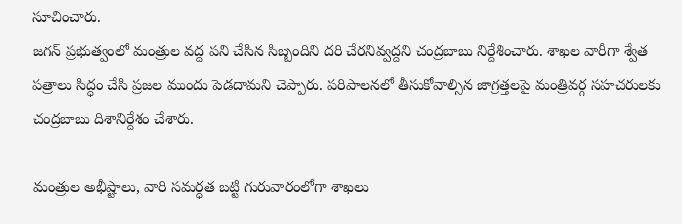సూచించారు.
జగన్ ప్రభుత్వంలో మంత్రుల వద్ద పని చేసిన సిబ్బందిని దరి చేరనివ్వద్దని చంద్రబాబు నిర్దేశించారు. శాఖల వారీగా శ్వేత పత్రాలు సిద్ధం చేసి ప్రజల ముందు పెడదామని చెప్పారు. పరిపాలనలో తీసుకోవాల్సిన జాగ్రత్తలపై మంత్రివర్గ సహచరులకు చంద్రబాబు దిశానిర్దేశం చేశారు.

మంత్రుల అభీష్టాలు, వారి సమర్ధత బట్టి గురువారంలోగా శాఖలు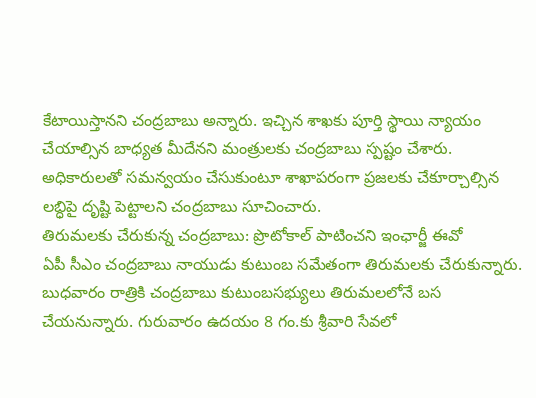కేటాయిస్తానని చంద్రబాబు అన్నారు. ఇచ్చిన శాఖకు పూర్తి స్థాయి న్యాయం చేయాల్సిన బాధ్యత మీదేనని మంత్రులకు చంద్రబాబు స్పష్టం చేశారు. అధికారులతో సమన్వయం చేసుకుంటూ శాఖాపరంగా ప్రజలకు చేకూర్చాల్సిన లబ్ధిపై దృష్టి పెట్టాలని చంద్రబాబు సూచించారు.
తిరుమలకు చేరుకున్న చంద్రబాబు: ప్రొటోకాల్ పాటించని ఇంఛార్జీ ఈవో
ఏపీ సీఎం చంద్రబాబు నాయుడు కుటుంబ సమేతంగా తిరుమలకు చేరుకున్నారు. బుధవారం రాత్రికి చంద్రబాబు కుటుంబసభ్యులు తిరుమలలోనే బస చేయనున్నారు. గురువారం ఉదయం 8 గం.కు శ్రీవారి సేవలో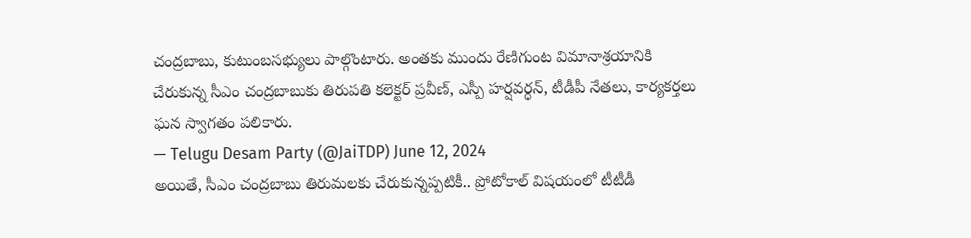చంద్రబాబు, కుటుంబసభ్యులు పాల్గొంటారు. అంతకు ముందు రేణిగుంట విమానాశ్రయానికి చేరుకున్న సీఎం చంద్రబాబుకు తిరుపతి కలెక్టర్ ప్రవీణ్, ఎస్పీ హర్షవర్ధన్, టీడీపీ నేతలు, కార్యకర్తలు ఘన స్వాగతం పలికారు.
— Telugu Desam Party (@JaiTDP) June 12, 2024
అయితే, సీఎం చంద్రబాబు తిరుమలకు చేరుకున్నప్పటికీ.. ప్రోటోకాల్ విషయంలో టీటీడీ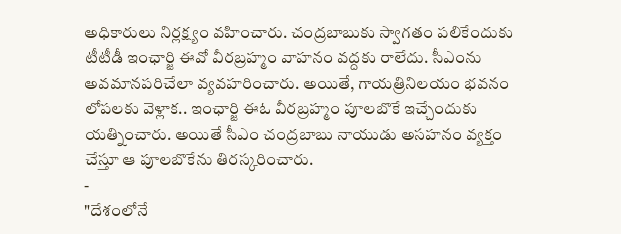అధికారులు నిర్లక్ష్యం వహించారు. చంద్రబాబుకు స్వాగతం పలికేందుకు టీటీడీ ఇంఛార్జి ఈవో వీరబ్రహ్మం వాహనం వద్దకు రాలేదు. సీఎంను అవమానపరిచేలా వ్యవహరించారు. అయితే, గాయత్రినిలయం భవనం లోపలకు వెళ్లాక.. ఇంఛార్జి ఈఓ వీరబ్రహ్మం పూలబొకే ఇచ్చేందుకు యత్నించారు. అయితే సీఎం చంద్రబాబు నాయుడు అసహనం వ్యక్తం చేస్తూ ఆ పూలబొకేను తిరస్కరించారు.
-
"దేశంలోనే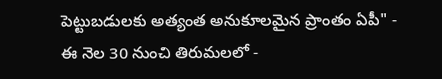పెట్టుబడులకు అత్యంత అనుకూలమైన ప్రాంతం ఏపీ" -
ఈ నెల 30 నుంచి తిరుమలలో -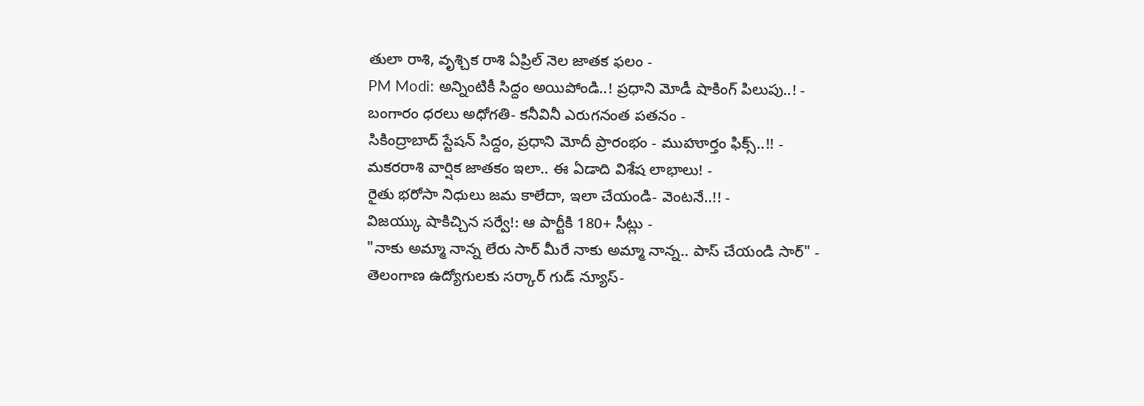తులా రాశి, వృశ్చిక రాశి ఏప్రిల్ నెల జాతక ఫలం -
PM Modi: అన్నింటికీ సిద్దం అయిపోండి..! ప్రధాని మోడీ షాకింగ్ పిలుపు..! -
బంగారం ధరలు అధోగతి- కనీవినీ ఎరుగనంత పతనం -
సికింద్రాబాద్ స్టేషన్ సిద్దం, ప్రధాని మోదీ ప్రారంభం - ముహూర్తం ఫిక్స్..!! -
మకరరాశి వార్షిక జాతకం ఇలా.. ఈ ఏడాది విశేష లాభాలు! -
రైతు భరోసా నిధులు జమ కాలేదా, ఇలా చేయండి- వెంటనే..!! -
విజయ్కు షాకిచ్చిన సర్వే!: ఆ పార్టీకి 180+ సీట్లు -
"నాకు అమ్మా నాన్న లేరు సార్ మీరే నాకు అమ్మా నాన్న.. పాస్ చేయండి సార్" -
తెలంగాణ ఉద్యోగులకు సర్కార్ గుడ్ న్యూస్-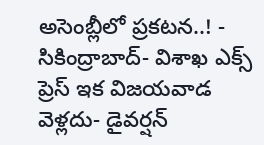అసెంబ్లీలో ప్రకటన..! -
సికింద్రాబాద్- విశాఖ ఎక్స్ ప్రెస్ ఇక విజయవాడ వెళ్లదు- డైవర్షన్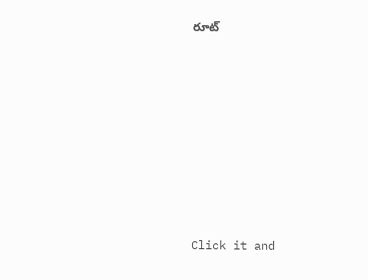రూట్












Click it and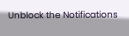Unblock the Notifications